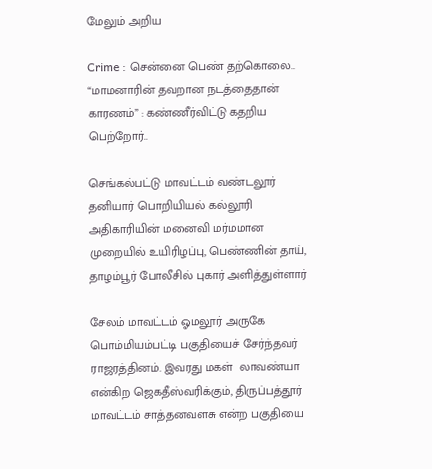மேலும் அறிய

Crime : சென்னை பெண் தற்கொலை.. “மாமனாரின் தவறான நடத்தைதான் காரணம்” : கண்ணீர்விட்டு கதறிய பெற்றோர்..

செங்கல்பட்டு மாவட்டம் வண்டலூர் தனியார் பொறியியல் கல்லூரி அதிகாரியின் மனைவி மர்மமான முறையில் உயிரிழப்பு, பெண்ணின் தாய், தாழம்பூர் போலீசில் புகார் அளித்துள்ளார்

சேலம் மாவட்டம் ஓமலூர் அருகே பொம்மியம்பட்டி பகுதியைச் சேர்ந்தவர் ராஜரத்தினம். இவரது மகள்  லாவண்யா என்கிற ஜெகதீஸ்வரிக்கும், திருப்பத்தூர் மாவட்டம் சாத்தனவளசு என்ற பகுதியை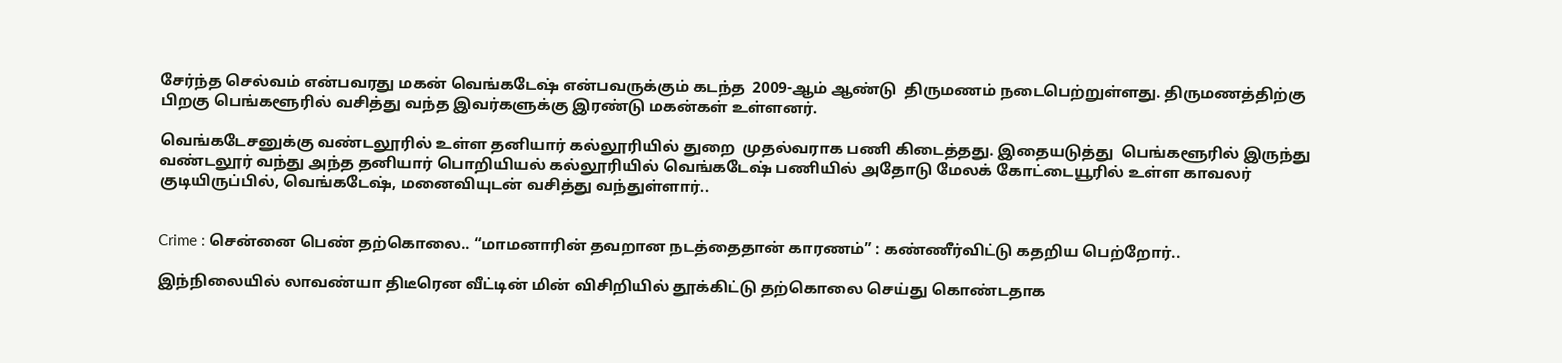சேர்ந்த செல்வம் என்பவரது மகன் வெங்கடேஷ் என்பவருக்கும் கடந்த  2009-ஆம் ஆண்டு  திருமணம் நடைபெற்றுள்ளது. திருமணத்திற்கு பிறகு பெங்களூரில் வசித்து வந்த இவர்களுக்கு இரண்டு மகன்கள் உள்ளனர்.

வெங்கடேசனுக்கு வண்டலூரில் உள்ள தனியார் கல்லூரியில் துறை  முதல்வராக பணி கிடைத்தது. இதையடுத்து  பெங்களூரில் இருந்து வண்டலூர் வந்து அந்த தனியார் பொறியியல் கல்லூரியில் வெங்கடேஷ் பணியில் அதோடு மேலக் கோட்டையூரில் உள்ள காவலர் குடியிருப்பில், வெங்கடேஷ், மனைவியுடன் வசித்து வந்துள்ளார்..


Crime : சென்னை பெண் தற்கொலை.. “மாமனாரின் தவறான நடத்தைதான் காரணம்” : கண்ணீர்விட்டு கதறிய பெற்றோர்..

இந்நிலையில் லாவண்யா திடீரென வீட்டின் மின் விசிறியில் தூக்கிட்டு தற்கொலை செய்து கொண்டதாக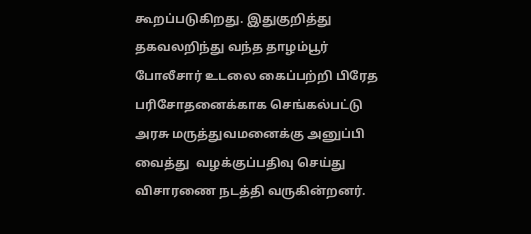கூறப்படுகிறது. இதுகுறித்து தகவலறிந்து வந்த தாழம்பூர் போலீசார் உடலை கைப்பற்றி பிரேத பரிசோதனைக்காக செங்கல்பட்டு அரசு மருத்துவமனைக்கு அனுப்பி வைத்து  வழக்குப்பதிவு செய்து விசாரணை நடத்தி வருகின்றனர்.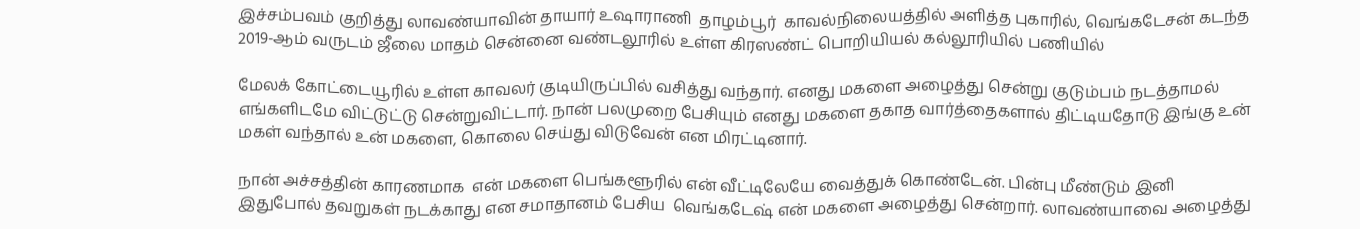இச்சம்பவம் குறித்து லாவண்யாவின் தாயார் உஷாராணி  தாழம்பூர்  காவல்நிலையத்தில் அளித்த புகாரில், வெங்கடேசன் கடந்த 2019-ஆம் வருடம் ஜீலை மாதம் சென்னை வண்டலூரில் உள்ள கிரஸண்ட் பொறியியல் கல்லூரியில் பணியில்

மேலக் கோட்டையூரில் உள்ள காவலர் குடியிருப்பில் வசித்து வந்தார். எனது மகளை அழைத்து சென்று குடும்பம் நடத்தாமல் எங்களிடமே விட்டுட்டு சென்றுவிட்டார். நான் பலமுறை பேசியும் எனது மகளை தகாத வார்த்தைகளால் திட்டியதோடு இங்கு உன் மகள் வந்தால் உன் மகளை, கொலை செய்து விடுவேன் என மிரட்டினார்.

நான் அச்சத்தின் காரணமாக  என் மகளை பெங்களூரில் என் வீட்டிலேயே வைத்துக் கொண்டேன். பின்பு மீண்டும் இனி இதுபோல் தவறுகள் நடக்காது என சமாதானம் பேசிய  வெங்கடேஷ் என் மகளை அழைத்து சென்றார். லாவண்யாவை அழைத்து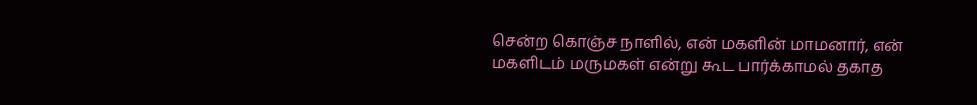சென்ற கொஞ்ச நாளில், என் மகளின் மாமனார், என் மகளிடம் மருமகள் என்று கூட பார்க்காமல் தகாத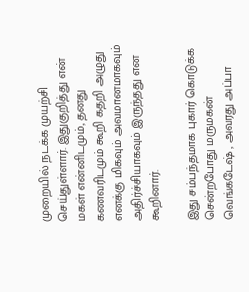முறையில் நடக்க முயற்சி செய்துள்ளார். இதுகுறித்து என் மகள் என்னிடமும், தனது கணவரிடமும் கூறி கதறி அழுது எனக்கு மிகவும் அவமானமாகவும் அதிர்ச்சியாகவும் இருந்தது என கூறினார்.

இது சம்பந்தமாக புகார் கொடுக்க சென்றபோது மருமகன் வெங்கடேஷ் , அவரது அப்பா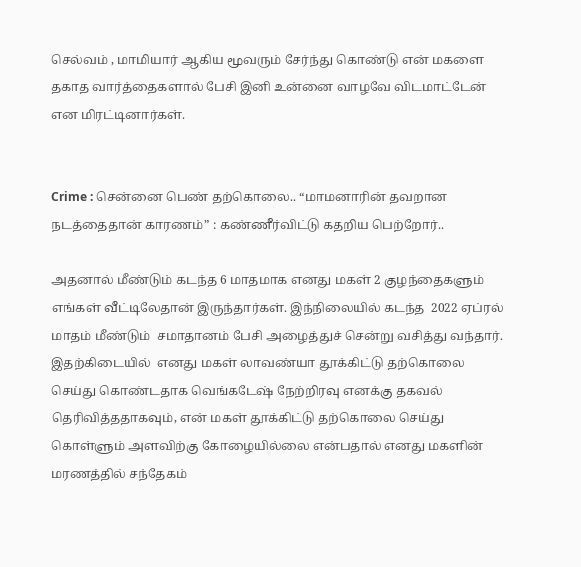செல்வம் , மாமியார் ஆகிய மூவரும் சேர்ந்து கொண்டு என் மகளை தகாத வார்த்தைகளால் பேசி இனி உன்னை வாழவே விடமாட்டேன்  என மிரட்டினார்கள்.


Crime : சென்னை பெண் தற்கொலை.. “மாமனாரின் தவறான நடத்தைதான் காரணம்” : கண்ணீர்விட்டு கதறிய பெற்றோர்..

அதனால் மீண்டும் கடந்த 6 மாதமாக எனது மகள் 2 குழந்தைகளும் எங்கள் வீட்டிலேதான் இருந்தார்கள். இந்நிலையில் கடந்த  2022 ஏப்ரல் மாதம் மீண்டும்  சமாதானம் பேசி அழைத்துச் சென்று வசித்து வந்தார். இதற்கிடையில்  எனது மகள் லாவண்யா தூக்கிட்டு தற்கொலை செய்து கொண்டதாக வெங்கடேஷ் நேற்றிரவு எனக்கு தகவல் தெரிவித்ததாகவும், என் மகள் தூக்கிட்டு தற்கொலை செய்து கொள்ளும் அளவிற்கு கோழையில்லை என்பதால் எனது மகளின் மரணத்தில் சந்தேகம்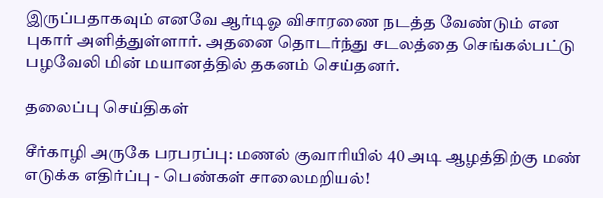இருப்பதாகவும் எனவே ஆர்டிஓ விசாரணை நடத்த வேண்டும் என புகார் அளித்துள்ளார். அதனை தொடர்ந்து சடலத்தை செங்கல்பட்டு பழவேலி மின் மயானத்தில் தகனம் செய்தனர்.

தலைப்பு செய்திகள்

சீர்காழி அருகே பரபரப்பு: மணல் குவாரியில் 40 அடி ஆழத்திற்கு மண் எடுக்க எதிர்ப்பு - பெண்கள் சாலைமறியல்!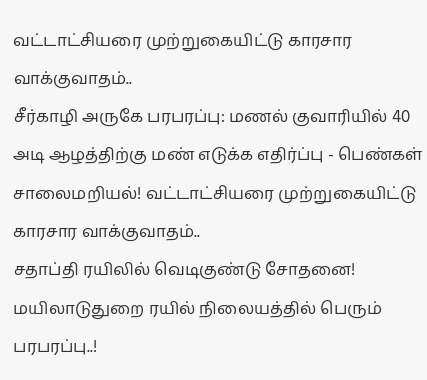வட்டாட்சியரை முற்றுகையிட்டு காரசார வாக்குவாதம்..
சீர்காழி அருகே பரபரப்பு: மணல் குவாரியில் 40 அடி ஆழத்திற்கு மண் எடுக்க எதிர்ப்பு - பெண்கள் சாலைமறியல்! வட்டாட்சியரை முற்றுகையிட்டு காரசார வாக்குவாதம்..
சதாப்தி ரயிலில் வெடிகுண்டு சோதனை! மயிலாடுதுறை ரயில் நிலையத்தில் பெரும் பரபரப்பு..!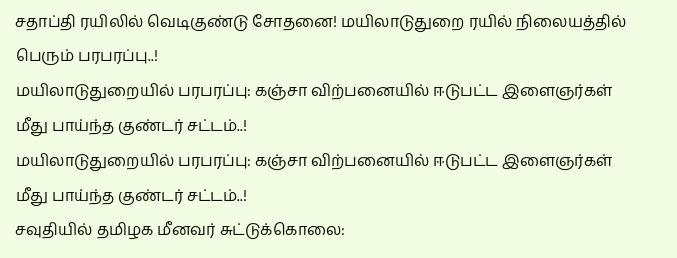சதாப்தி ரயிலில் வெடிகுண்டு சோதனை! மயிலாடுதுறை ரயில் நிலையத்தில் பெரும் பரபரப்பு..!
மயிலாடுதுறையில் பரபரப்பு: கஞ்சா விற்பனையில் ஈடுபட்ட இளைஞர்கள் மீது பாய்ந்த குண்டர் சட்டம்..!
மயிலாடுதுறையில் பரபரப்பு: கஞ்சா விற்பனையில் ஈடுபட்ட இளைஞர்கள் மீது பாய்ந்த குண்டர் சட்டம்..!
சவுதியில் தமிழக மீனவர் சுட்டுக்கொலை: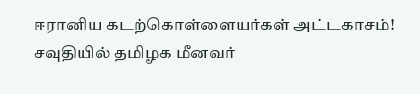ஈரானிய கடற்கொள்ளையர்கள் அட்டகாசம்!
சவுதியில் தமிழக மீனவர்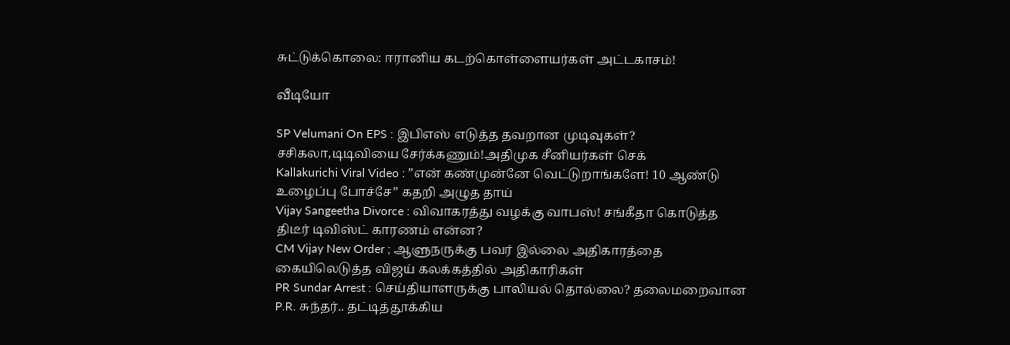சுட்டுக்கொலை: ஈரானிய கடற்கொள்ளையர்கள் அட்டகாசம்!

வீடியோ

SP Velumani On EPS : இபிஎஸ் எடுத்த தவறான முடிவுகள்? சசிகலா,டிடிவியை சேர்க்கணும்!அதிமுக சீனியர்கள் செக்
Kallakurichi Viral Video : ”என் கண்முன்னே வெட்டுறாங்களே! 10 ஆண்டு உழைப்பு போச்சே” கதறி அழுத தாய்
Vijay Sangeetha Divorce : விவாகரத்து வழக்கு வாபஸ்! சங்கீதா கொடுத்த திடீர் டிவிஸ்ட் காரணம் என்ன?
CM Vijay New Order ; ஆளுநருக்கு பவர் இல்லை அதிகாரத்தை கையிலெடுத்த விஜய் கலக்கத்தில் அதிகாரிகள்
PR Sundar Arrest : செய்தியாளருக்கு பாலியல் தொல்லை? தலைமறைவான P.R. சுந்தர்.. தட்டித்தூக்கிய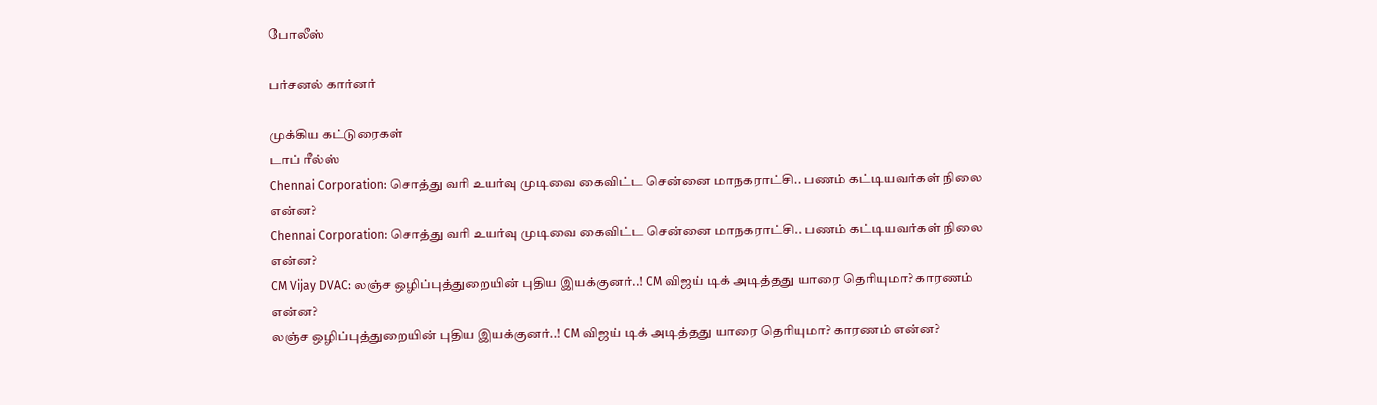போலீஸ்

பர்சனல் கார்னர்

முக்கிய கட்டுரைகள்
டாப் ரீல்ஸ்
Chennai Corporation: சொத்து வரி உயர்வு முடிவை கைவிட்ட சென்னை மாநகராட்சி.. பணம் கட்டியவர்கள் நிலை என்ன?
Chennai Corporation: சொத்து வரி உயர்வு முடிவை கைவிட்ட சென்னை மாநகராட்சி.. பணம் கட்டியவர்கள் நிலை என்ன?
CM Vijay DVAC: லஞ்ச ஒழிப்புத்துறையின் புதிய இயக்குனர்..! CM விஜய் டிக் அடித்தது யாரை தெரியுமா? காரணம் என்ன?
லஞ்ச ஒழிப்புத்துறையின் புதிய இயக்குனர்..! CM விஜய் டிக் அடித்தது யாரை தெரியுமா? காரணம் என்ன?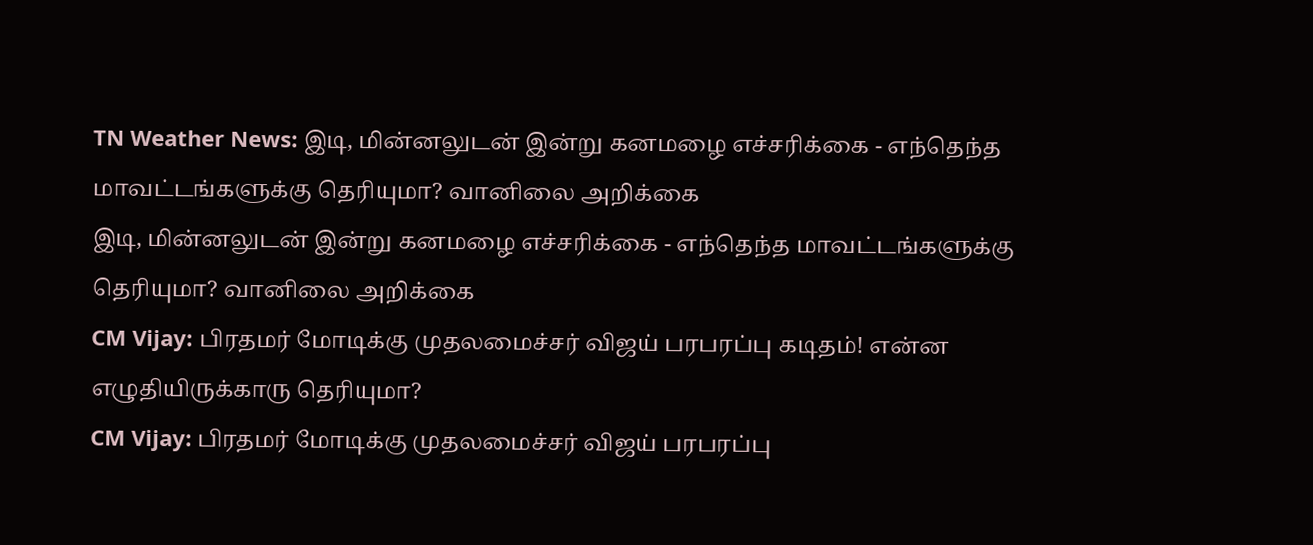TN Weather News: இடி, மின்னலுடன் இன்று கனமழை எச்சரிக்கை - எந்தெந்த மாவட்டங்களுக்கு தெரியுமா? வானிலை அறிக்கை
இடி, மின்னலுடன் இன்று கனமழை எச்சரிக்கை - எந்தெந்த மாவட்டங்களுக்கு தெரியுமா? வானிலை அறிக்கை
CM Vijay: பிரதமர் மோடிக்கு முதலமைச்சர் விஜய் பரபரப்பு கடிதம்! என்ன எழுதியிருக்காரு தெரியுமா?
CM Vijay: பிரதமர் மோடிக்கு முதலமைச்சர் விஜய் பரபரப்பு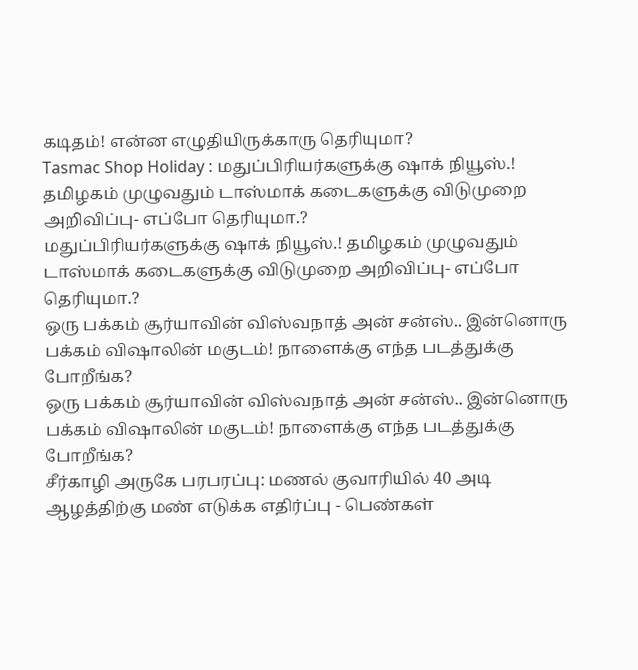கடிதம்! என்ன எழுதியிருக்காரு தெரியுமா?
Tasmac Shop Holiday : மதுப்பிரியர்களுக்கு ஷாக் நியூஸ்.! தமிழகம் முழுவதும் டாஸ்மாக் கடைகளுக்கு விடுமுறை அறிவிப்பு- எப்போ தெரியுமா.?
மதுப்பிரியர்களுக்கு ஷாக் நியூஸ்.! தமிழகம் முழுவதும் டாஸ்மாக் கடைகளுக்கு விடுமுறை அறிவிப்பு- எப்போ தெரியுமா.?
ஒரு பக்கம் சூர்யாவின் விஸ்வநாத் அன் சன்ஸ்.. இன்னொரு பக்கம் விஷாலின் மகுடம்! நாளைக்கு எந்த படத்துக்கு போறீங்க?
ஒரு பக்கம் சூர்யாவின் விஸ்வநாத் அன் சன்ஸ்.. இன்னொரு பக்கம் விஷாலின் மகுடம்! நாளைக்கு எந்த படத்துக்கு போறீங்க?
சீர்காழி அருகே பரபரப்பு: மணல் குவாரியில் 40 அடி ஆழத்திற்கு மண் எடுக்க எதிர்ப்பு - பெண்கள்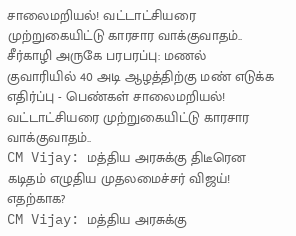சாலைமறியல்! வட்டாட்சியரை முற்றுகையிட்டு காரசார வாக்குவாதம்..
சீர்காழி அருகே பரபரப்பு: மணல் குவாரியில் 40 அடி ஆழத்திற்கு மண் எடுக்க எதிர்ப்பு - பெண்கள் சாலைமறியல்! வட்டாட்சியரை முற்றுகையிட்டு காரசார வாக்குவாதம்..
CM Vijay: மத்திய அரசுக்கு திடீரென கடிதம் எழுதிய முதலமைச்சர் விஜய்! எதற்காக?
CM Vijay: மத்திய அரசுக்கு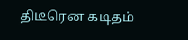திடீரென கடிதம்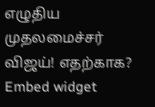எழுதிய முதலமைச்சர் விஜய்! எதற்காக?
Embed widget